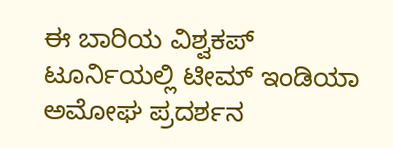ಈ ಬಾರಿಯ ವಿಶ್ವಕಪ್ ಟೂರ್ನಿಯಲ್ಲಿ ಟೀಮ್ ಇಂಡಿಯಾ ಅಮೋಘ ಪ್ರದರ್ಶನ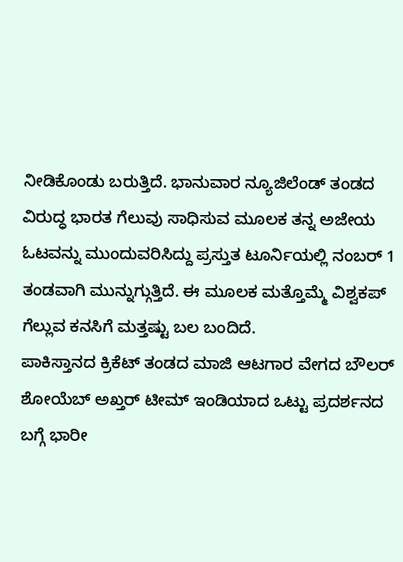ನೀಡಿಕೊಂಡು ಬರುತ್ತಿದೆ. ಭಾನುವಾರ ನ್ಯೂಜಿಲೆಂಡ್ ತಂಡದ ವಿರುದ್ಧ ಭಾರತ ಗೆಲುವು ಸಾಧಿಸುವ ಮೂಲಕ ತನ್ನ ಅಜೇಯ ಓಟವನ್ನು ಮುಂದುವರಿಸಿದ್ದು ಪ್ರಸ್ತುತ ಟೂರ್ನಿಯಲ್ಲಿ ನಂಬರ್ 1 ತಂಡವಾಗಿ ಮುನ್ನುಗ್ಗುತ್ತಿದೆ. ಈ ಮೂಲಕ ಮತ್ತೊಮ್ಮೆ ವಿಶ್ವಕಪ್ ಗೆಲ್ಲುವ ಕನಸಿಗೆ ಮತ್ತಷ್ಟು ಬಲ ಬಂದಿದೆ.
ಪಾಕಿಸ್ತಾನದ ಕ್ರಿಕೆಟ್ ತಂಡದ ಮಾಜಿ ಆಟಗಾರ ವೇಗದ ಬೌಲರ್ ಶೋಯೆಬ್ ಅಖ್ತರ್ ಟೀಮ್ ಇಂಡಿಯಾದ ಒಟ್ಟು ಪ್ರದರ್ಶನದ ಬಗ್ಗೆ ಭಾರೀ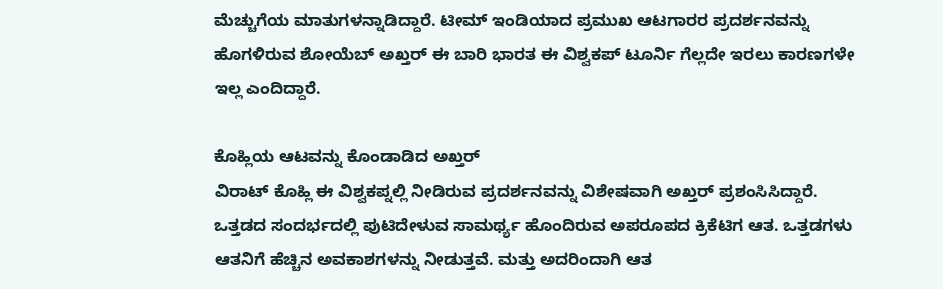ಮೆಚ್ಚುಗೆಯ ಮಾತುಗಳನ್ನಾಡಿದ್ದಾರೆ. ಟೀಮ್ ಇಂಡಿಯಾದ ಪ್ರಮುಖ ಆಟಗಾರರ ಪ್ರದರ್ಶನವನ್ನು ಹೊಗಳಿರುವ ಶೋಯೆಬ್ ಅಖ್ತರ್ ಈ ಬಾರಿ ಭಾರತ ಈ ವಿಶ್ವಕಪ್ ಟೂರ್ನಿ ಗೆಲ್ಲದೇ ಇರಲು ಕಾರಣಗಳೇ ಇಲ್ಲ ಎಂದಿದ್ದಾರೆ.

ಕೊಹ್ಲಿಯ ಆಟವನ್ನು ಕೊಂಡಾಡಿದ ಅಖ್ತರ್
ವಿರಾಟ್ ಕೊಹ್ಲಿ ಈ ವಿಶ್ವಕಪ್ನಲ್ಲಿ ನೀಡಿರುವ ಪ್ರದರ್ಶನವನ್ನು ವಿಶೇಷವಾಗಿ ಅಖ್ತರ್ ಪ್ರಶಂಸಿಸಿದ್ದಾರೆ. ಒತ್ತಡದ ಸಂದರ್ಭದಲ್ಲಿ ಪುಟಿದೇಳುವ ಸಾಮರ್ಥ್ಯ ಹೊಂದಿರುವ ಅಪರೂಪದ ಕ್ರಿಕೆಟಿಗ ಆತ. ಒತ್ತಡಗಳು ಆತನಿಗೆ ಹೆಚ್ಚಿನ ಅವಕಾಶಗಳನ್ನು ನೀಡುತ್ತವೆ. ಮತ್ತು ಅದರಿಂದಾಗಿ ಆತ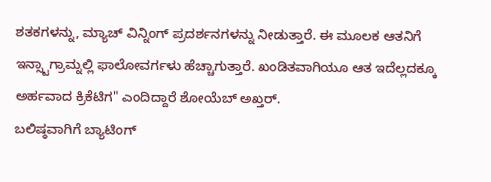ಶತಕಗಳನ್ನು, ಮ್ಯಾಚ್ ವಿನ್ನಿಂಗ್ ಪ್ರದರ್ಶನಗಳನ್ನು ನೀಡುತ್ತಾರೆ. ಈ ಮೂಲಕ ಆತನಿಗೆ ಇನ್ಸ್ಟಾಗ್ರಾಮ್ನಲ್ಲಿ ಫಾಲೋವರ್ಗಳು ಹೆಚ್ಚಾಗುತ್ತಾರೆ. ಖಂಡಿತವಾಗಿಯೂ ಆತ ಇದೆಲ್ಲದಕ್ಕೂ ಅರ್ಹವಾದ ಕ್ರಿಕೆಟಿಗ" ಎಂದಿದ್ದಾರೆ ಶೋಯೆಬ್ ಅಖ್ತರ್.
ಬಲಿಷ್ಠವಾಗಿಗೆ ಬ್ಯಾಟಿಂಗ್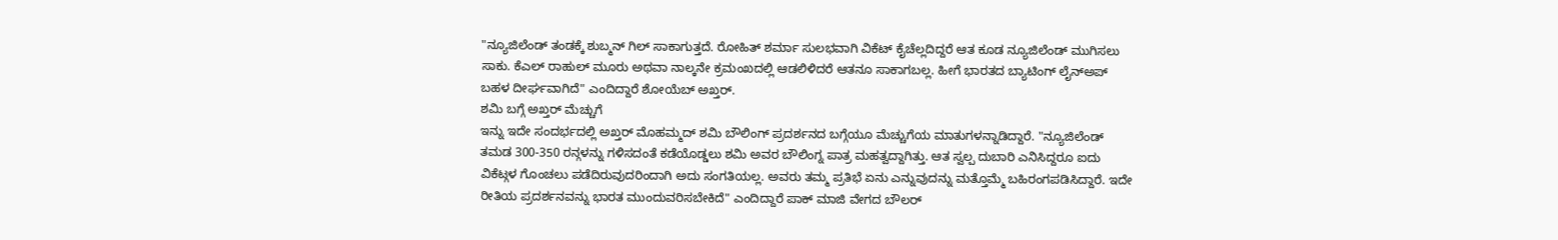"ನ್ಯೂಜಿಲೆಂಡ್ ತಂಡಕ್ಕೆ ಶುಬ್ಮನ್ ಗಿಲ್ ಸಾಕಾಗುತ್ತದೆ. ರೋಹಿತ್ ಶರ್ಮಾ ಸುಲಭವಾಗಿ ವಿಕೆಟ್ ಕೈಚೆಲ್ಲದಿದ್ದರೆ ಆತ ಕೂಡ ನ್ಯೂಜಿಲೆಂಡ್ ಮುಗಿಸಲು ಸಾಕು. ಕೆಎಲ್ ರಾಹುಲ್ ಮೂರು ಅಥವಾ ನಾಲ್ಕನೇ ಕ್ರಮಂಖದಲ್ಲಿ ಆಡಲಿಳಿದರೆ ಆತನೂ ಸಾಕಾಗಬಲ್ಲ. ಹೀಗೆ ಭಾರತದ ಬ್ಯಾಟಿಂಗ್ ಲೈನ್ಅಪ್ ಬಹಳ ದೀರ್ಘವಾಗಿದೆ" ಎಂದಿದ್ದಾರೆ ಶೋಯೆಬ್ ಅಖ್ತರ್.
ಶಮಿ ಬಗ್ಗೆ ಅಖ್ತರ್ ಮೆಚ್ಚುಗೆ
ಇನ್ನು ಇದೇ ಸಂದರ್ಭದಲ್ಲಿ ಅಖ್ತರ್ ಮೊಹಮ್ಮದ್ ಶಮಿ ಬೌಲಿಂಗ್ ಪ್ರದರ್ಶನದ ಬಗ್ಗೆಯೂ ಮೆಚ್ಚುಗೆಯ ಮಾತುಗಳನ್ನಾಡಿದ್ದಾರೆ. "ನ್ಯೂಜಿಲೆಂಡ್ ತಮಡ 300-350 ರನ್ಗಳನ್ನು ಗಳಿಸದಂತೆ ಕಡೆಯೊಡ್ಡಲು ಶಮಿ ಅವರ ಬೌಲಿಂಗ್ನ ಪಾತ್ರ ಮಹತ್ವದ್ದಾಗಿತ್ತು. ಆತ ಸ್ವಲ್ಪ ದುಬಾರಿ ಎನಿಸಿದ್ದರೂ ಐದು ವಿಕೆಟ್ಗಳ ಗೊಂಚಲು ಪಡೆದಿರುವುದರಿಂದಾಗಿ ಅದು ಸಂಗತಿಯಲ್ಲ. ಅವರು ತಮ್ಮ ಪ್ರತಿಭೆ ಏನು ಎನ್ನುವುದನ್ನು ಮತ್ತೊಮ್ಮೆ ಬಹಿರಂಗಪಡಿಸಿದ್ದಾರೆ. ಇದೇ ರೀತಿಯ ಪ್ರದರ್ಶನವನ್ನು ಭಾರತ ಮುಂದುವರಿಸಬೇಕಿದೆ" ಎಂದಿದ್ದಾರೆ ಪಾಕ್ ಮಾಜಿ ವೇಗದ ಬೌಲರ್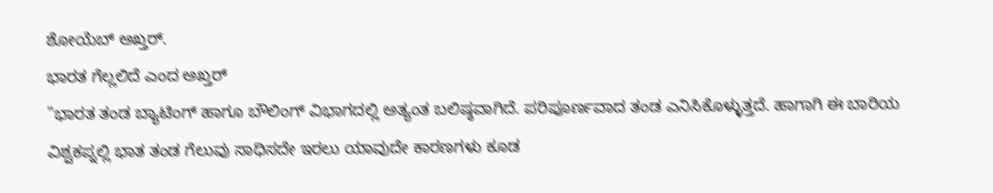ಶೋಯೆಬ್ ಅಖ್ತರ್.
ಭಾರತ ಗೆಲ್ಲಲಿದೆ ಎಂದ ಅಖ್ತರ್
"ಭಾರತ ತಂಡ ಬ್ಯಾಟಿಂಗ್ ಹಾಗೂ ಬೌಲಿಂಗ್ ವಿಭಾಗದಲ್ಲಿ ಅತ್ಯಂತ ಬಲಿಷ್ಠವಾಗಿದೆ. ಪರಿಪೂರ್ಣವಾದ ತಂಡ ಎನಿಸಿಕೊಳ್ಳುತ್ತದೆ. ಹಾಗಾಗಿ ಈ ಬಾರಿಯ ವಿಶ್ವಕಪ್ನಲ್ಲಿ ಭಾತ ತಂಡ ಗೆಲುವು ಸಾಧಿಸದೇ ಇರಲು ಯಾವುದೇ ಕಾರಣಗಳು ಕೂಡ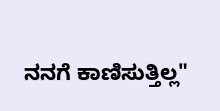ನನಗೆ ಕಾಣಿಸುತ್ತಿಲ್ಲ"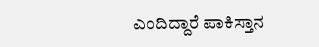ಎಂದಿದ್ದಾರೆ ಪಾಕಿಸ್ತಾನ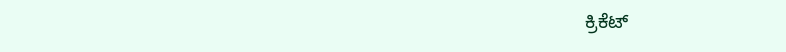ಕ್ರಿಕೆಟ್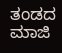ತಂಡದ ಮಾಜಿ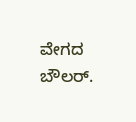ವೇಗದ ಬೌಲರ್.